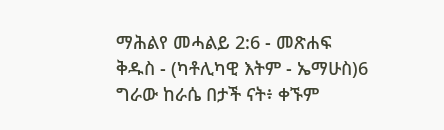ማሕልየ መሓልይ 2:6 - መጽሐፍ ቅዱስ - (ካቶሊካዊ እትም - ኤማሁስ)6 ግራው ከራሴ በታች ናት፥ ቀኙም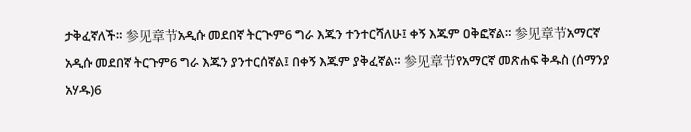ታቅፈኛለች። 参见章节አዲሱ መደበኛ ትርጒም6 ግራ እጁን ተንተርሻለሁ፤ ቀኝ እጁም ዐቅፎኛል። 参见章节አማርኛ አዲሱ መደበኛ ትርጉም6 ግራ እጁን ያንተርሰኛል፤ በቀኝ እጁም ያቅፈኛል። 参见章节የአማርኛ መጽሐፍ ቅዱስ (ሰማንያ አሃዱ)6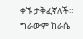ቀኙ ታቅፈኛለች። ግራውም ከራሴ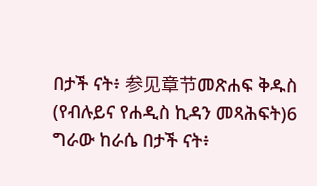በታች ናት፥ 参见章节መጽሐፍ ቅዱስ (የብሉይና የሐዲስ ኪዳን መጻሕፍት)6 ግራው ከራሴ በታች ናት፥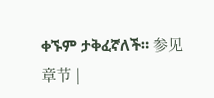ቀኙም ታቅፈኛለች። 参见章节 |